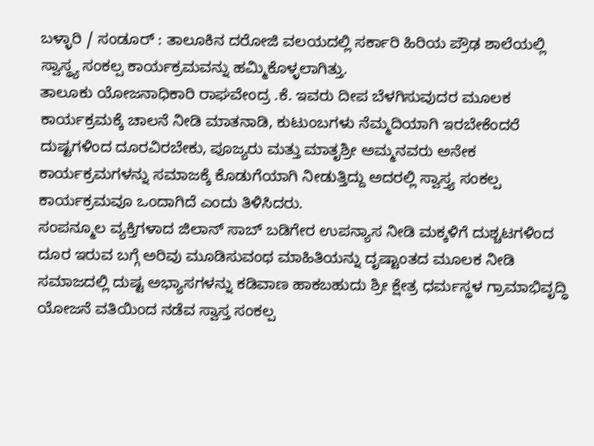ಬಳ್ಳಾರಿ / ಸಂಡೂರ್ : ತಾಲೂಕಿನ ದರೋಜಿ ವಲಯದಲ್ಲಿ ಸರ್ಕಾರಿ ಹಿರಿಯ ಪ್ರೌಢ ಶಾಲೆಯಲ್ಲಿ ಸ್ವಾಸ್ಥ್ಯ ಸಂಕಲ್ಪ ಕಾರ್ಯಕ್ರಮವನ್ನು ಹಮ್ಮಿಕೊಳ್ಳಲಾಗಿತ್ತು.
ತಾಲೂಕು ಯೋಜನಾಧಿಕಾರಿ ರಾಘವೇಂದ್ರ .ಕೆ. ಇವರು ದೀಪ ಬೆಳಗಿಸುವುದರ ಮೂಲಕ ಕಾರ್ಯಕ್ರಮಕ್ಕೆ ಚಾಲನೆ ನೀಡಿ ಮಾತನಾಡಿ, ಕುಟುಂಬಗಳು ನೆಮ್ಮದಿಯಾಗಿ ಇರಬೇಕೆಂದರೆ ದುಷ್ಟಗಳಿಂದ ದೂರವಿರಬೇಕು, ಪೂಜ್ಯರು ಮತ್ತು ಮಾತೃಶ್ರೀ ಅಮ್ಮನವರು ಅನೇಕ ಕಾರ್ಯಕ್ರಮಗಳನ್ನು ಸಮಾಜಕ್ಕೆ ಕೊಡುಗೆಯಾಗಿ ನೀಡುತ್ತಿದ್ದು ಅದರಲ್ಲಿ ಸ್ವಾಸ್ತ್ಯ ಸಂಕಲ್ಪ ಕಾರ್ಯಕ್ರಮವೂ ಒಂದಾಗಿದೆ ಎಂದು ತಿಳಿಸಿದರು.
ಸಂಪನ್ಮೂಲ ವ್ಯಕ್ತಿಗಳಾದ ಜಿಲಾನ್ ಸಾಬ್ ಬಡಿಗೇರ ಉಪನ್ಯಾಸ ನೀಡಿ ಮಕ್ಕಳಿಗೆ ದುಶ್ಚಟಗಳಿಂದ ದೂರ ಇರುವ ಬಗ್ಗೆ ಅರಿವು ಮೂಡಿಸುವಂಥ ಮಾಹಿತಿಯನ್ನು ದೃಷ್ಟಾಂತದ ಮೂಲಕ ನೀಡಿ ಸಮಾಜದಲ್ಲಿ ದುಷ್ಟ ಅಭ್ಯಾಸಗಳನ್ನು ಕಡಿವಾಣ ಹಾಕಬಹುದು ಶ್ರೀ ಕ್ಷೇತ್ರ ಧರ್ಮಸ್ಥಳ ಗ್ರಾಮಾಭಿವೃದ್ಧಿ ಯೋಜನೆ ವತಿಯಿಂದ ನಡೆವ ಸ್ವಾಸ್ತ ಸಂಕಲ್ಪ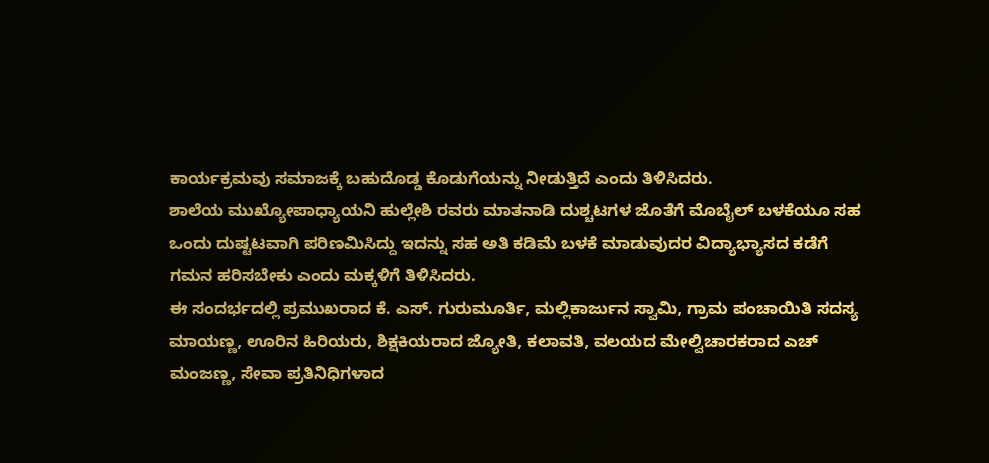ಕಾರ್ಯಕ್ರಮವು ಸಮಾಜಕ್ಕೆ ಬಹುದೊಡ್ಡ ಕೊಡುಗೆಯನ್ನು ನೀಡುತ್ತಿದೆ ಎಂದು ತಿಳಿಸಿದರು.
ಶಾಲೆಯ ಮುಖ್ಯೋಪಾಧ್ಯಾಯನಿ ಹುಲ್ಲೇಶಿ ರವರು ಮಾತನಾಡಿ ದುಶ್ಚಟಗಳ ಜೊತೆಗೆ ಮೊಬೈಲ್ ಬಳಕೆಯೂ ಸಹ ಒಂದು ದುಷ್ಟಟವಾಗಿ ಪರಿಣಮಿಸಿದ್ದು ಇದನ್ನು ಸಹ ಅತಿ ಕಡಿಮೆ ಬಳಕೆ ಮಾಡುವುದರ ವಿದ್ಯಾಭ್ಯಾಸದ ಕಡೆಗೆ ಗಮನ ಹರಿಸಬೇಕು ಎಂದು ಮಕ್ಕಳಿಗೆ ತಿಳಿಸಿದರು.
ಈ ಸಂದರ್ಭದಲ್ಲಿ ಪ್ರಮುಖರಾದ ಕೆ. ಎಸ್. ಗುರುಮೂರ್ತಿ, ಮಲ್ಲಿಕಾರ್ಜುನ ಸ್ವಾಮಿ, ಗ್ರಾಮ ಪಂಚಾಯಿತಿ ಸದಸ್ಯ ಮಾಯಣ್ಣ, ಊರಿನ ಹಿರಿಯರು, ಶಿಕ್ಷಕಿಯರಾದ ಜ್ಯೋತಿ, ಕಲಾವತಿ, ವಲಯದ ಮೇಲ್ವಿಚಾರಕರಾದ ಎಚ್ ಮಂಜಣ್ಣ, ಸೇವಾ ಪ್ರತಿನಿಧಿಗಳಾದ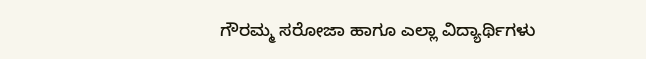ಗೌರಮ್ಮ ಸರೋಜಾ ಹಾಗೂ ಎಲ್ಲಾ ವಿದ್ಯಾರ್ಥಿಗಳು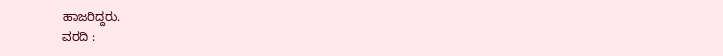ಹಾಜರಿದ್ದರು.
ವರದಿ :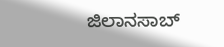ಜಿಲಾನಸಾಬ್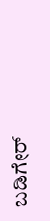ಬಡಿಗೇರ್